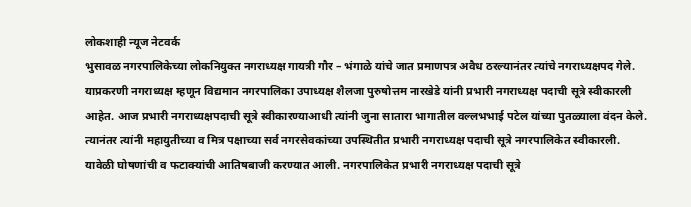लोकशाही न्यूज नेटवर्क
भुसावळ नगरपालिकेच्या लोकनियुक्त नगराध्यक्ष गायत्री गौर – भंगाळे यांचे जात प्रमाणपत्र अवैध ठरल्यानंतर त्यांचे नगराध्यक्षपद गेले. याप्रकरणी नगराध्यक्ष म्हणून विद्यमान नगरपालिका उपाध्यक्ष शैलजा पुरुषोत्तम नारखेडे यांनी प्रभारी नगराध्यक्ष पदाची सूत्रे स्वीकारली आहेत. आज प्रभारी नगराध्यक्षपदाची सूत्रे स्वीकारण्याआधी त्यांनी जुना सातारा भागातील वल्लभभाई पटेल यांच्या पुतळ्याला वंदन केले. त्यानंतर त्यांनी महायुतीच्या व मित्र पक्षाच्या सर्व नगरसेवकांच्या उपस्थितीत प्रभारी नगराध्यक्ष पदाची सूत्रे नगरपालिकेत स्वीकारली. यावेळी घोषणांची व फटाक्यांची आतिषबाजी करण्यात आली. नगरपालिकेत प्रभारी नगराध्यक्ष पदाची सूत्रे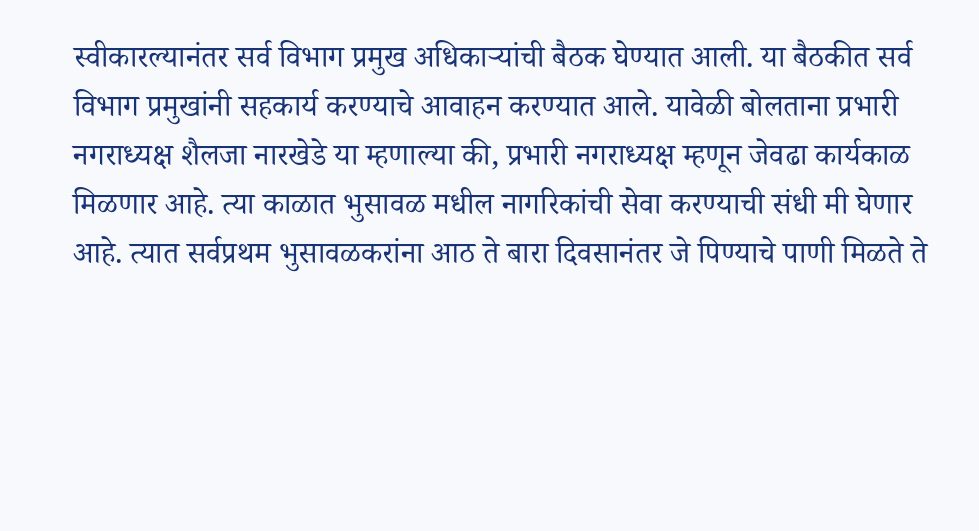स्वीकारल्यानंतर सर्व विभाग प्रमुख अधिकाऱ्यांची बैठक घेण्यात आली. या बैठकीत सर्व विभाग प्रमुखांनी सहकार्य करण्याचे आवाहन करण्यात आले. यावेळी बोलताना प्रभारी नगराध्यक्ष शैलजा नारखेडे या म्हणाल्या की, प्रभारी नगराध्यक्ष म्हणून जेवढा कार्यकाळ मिळणार आहे. त्या काळात भुसावळ मधील नागरिकांची सेवा करण्याची संधी मी घेणार आहे. त्यात सर्वप्रथम भुसावळकरांना आठ ते बारा दिवसानंतर जे पिण्याचे पाणी मिळते ते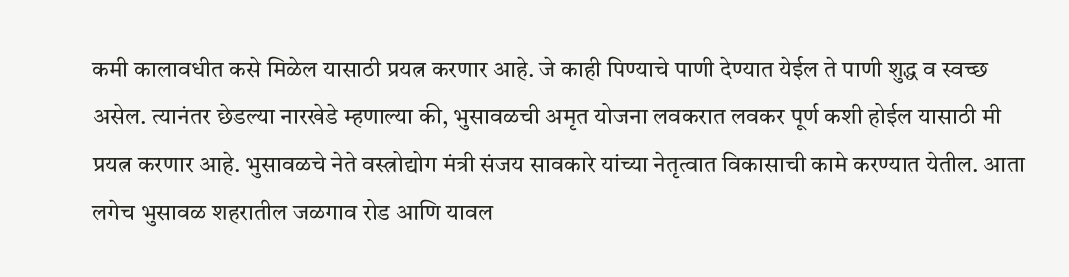कमी कालावधीत कसे मिळेल यासाठी प्रयत्न करणार आहे. जे काही पिण्याचे पाणी देण्यात येईल ते पाणी शुद्ध व स्वच्छ असेल. त्यानंतर छेडल्या नारखेडे म्हणाल्या की, भुसावळची अमृत योजना लवकरात लवकर पूर्ण कशी होईल यासाठी मी प्रयत्न करणार आहे. भुसावळचे नेते वस्त्रोद्योग मंत्री संजय सावकारे यांच्या नेतृत्वात विकासाची कामे करण्यात येतील. आता लगेच भुसावळ शहरातील जळगाव रोड आणि यावल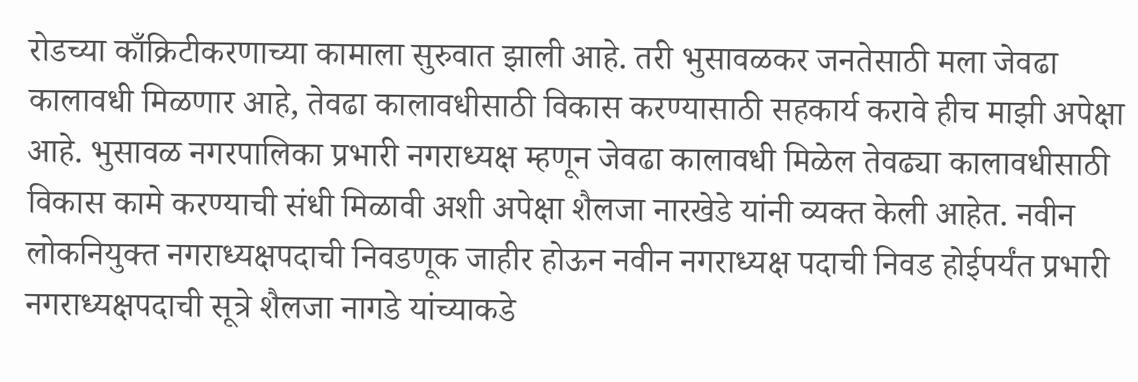रोडच्या काँक्रिटीकरणाच्या कामाला सुरुवात झाली आहे. तरी भुसावळकर जनतेसाठी मला जेवढा कालावधी मिळणार आहे, तेवढा कालावधीसाठी विकास करण्यासाठी सहकार्य करावे हीच माझी अपेक्षा आहे. भुसावळ नगरपालिका प्रभारी नगराध्यक्ष म्हणून जेवढा कालावधी मिळेल तेवढ्या कालावधीसाठी विकास कामे करण्याची संधी मिळावी अशी अपेक्षा शैलजा नारखेडे यांनी व्यक्त केली आहेत. नवीन लोकनियुक्त नगराध्यक्षपदाची निवडणूक जाहीर होऊन नवीन नगराध्यक्ष पदाची निवड होईपर्यंत प्रभारी नगराध्यक्षपदाची सूत्रे शैलजा नागडे यांच्याकडे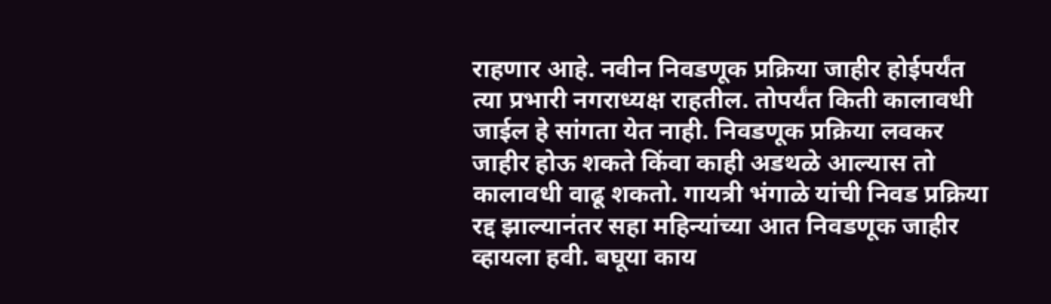राहणार आहे. नवीन निवडणूक प्रक्रिया जाहीर होईपर्यंत त्या प्रभारी नगराध्यक्ष राहतील. तोपर्यंत किती कालावधी जाईल हे सांगता येत नाही. निवडणूक प्रक्रिया लवकर जाहीर होऊ शकते किंवा काही अडथळे आल्यास तो कालावधी वाढू शकतो. गायत्री भंगाळे यांची निवड प्रक्रिया रद्द झाल्यानंतर सहा महिन्यांच्या आत निवडणूक जाहीर व्हायला हवी. बघूया काय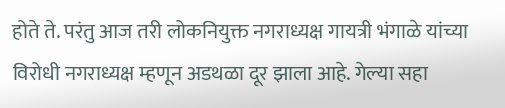होते ते. परंतु आज तरी लोकनियुक्त नगराध्यक्ष गायत्री भंगाळे यांच्या विरोधी नगराध्यक्ष म्हणून अडथळा दूर झाला आहे. गेल्या सहा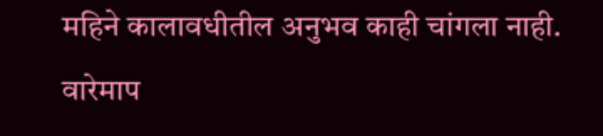महिने कालावधीतील अनुभव काही चांगला नाही. वारेमाप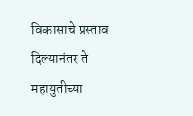विकासाचे प्रस्ताव दिल्यानंतर ते महायुतीच्या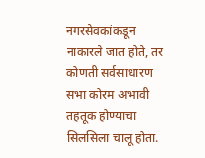नगरसेवकांकडून नाकारले जात होते, तर कोणती सर्वसाधारण सभा कोरम अभावी तहतूक होण्याचा सिलसिला चालू होता.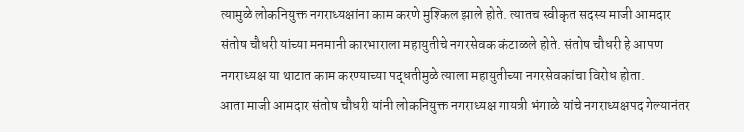त्यामुळे लोकनियुक्त नगराध्यक्षांना काम करणे मुश्किल झाले होते. त्यातच स्वीकृत सदस्य माजी आमदार संतोष चौधरी यांच्या मनमानी कारभाराला महायुतीचे नगरसेवक कंटाळले होते. संतोष चौधरी हे आपण नगराध्यक्ष या थाटात काम करण्याच्या पद्धतीमुळे त्याला महायुतीच्या नगरसेवकांचा विरोध होता.
आता माजी आमदार संतोष चौधरी यांनी लोकनियुक्त नगराध्यक्ष गायत्री भंगाळे यांचे नगराध्यक्षपद गेल्यानंतर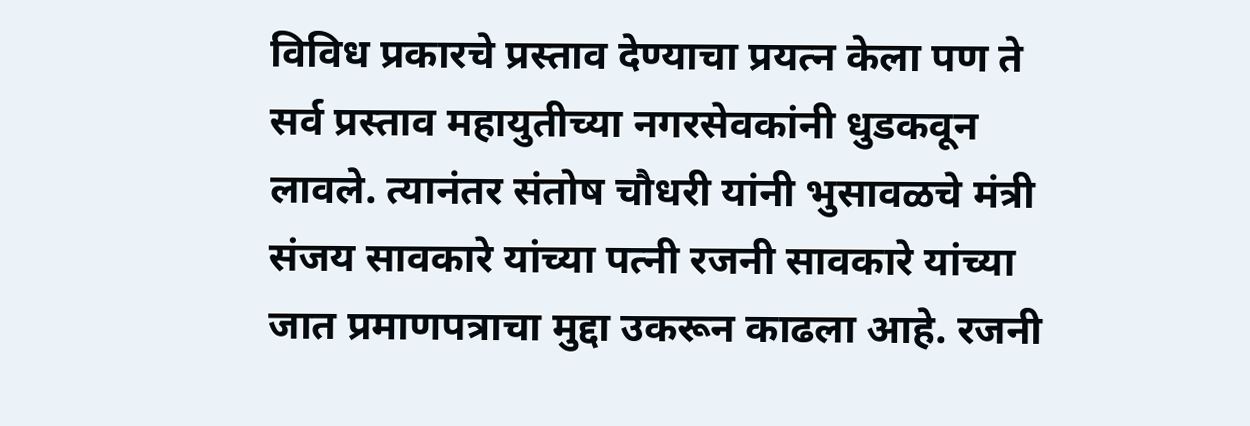विविध प्रकारचे प्रस्ताव देण्याचा प्रयत्न केला पण ते सर्व प्रस्ताव महायुतीच्या नगरसेवकांनी धुडकवून लावले. त्यानंतर संतोष चौधरी यांनी भुसावळचे मंत्री संजय सावकारे यांच्या पत्नी रजनी सावकारे यांच्या जात प्रमाणपत्राचा मुद्दा उकरून काढला आहे. रजनी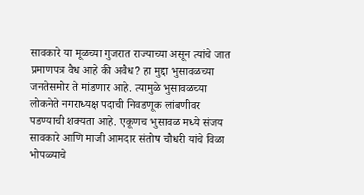सावकारे या मूळच्या गुजरात राज्याच्या असून त्यांचे जात प्रमाणपत्र वैध आहे की अवैध? हा मुद्दा भुसावळच्या जनतेसमोर ते मांडणार आहे. त्यामुळे भुसावळच्या लोकनेते नगराध्यक्ष पदाची निवडणूक लांबणीवर पडण्याची शक्यता आहे. एकूणच भुसावळ मध्ये संजय सावकारे आणि माजी आमदार संतोष चौधरी यांचे विळा भोपळ्याचे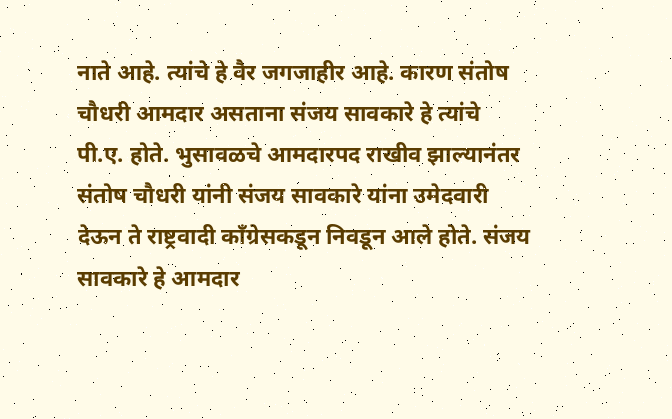नाते आहे. त्यांचे हे वैर जगजाहीर आहे. कारण संतोष चौधरी आमदार असताना संजय सावकारे हे त्यांचे पी.ए. होते. भुसावळचे आमदारपद राखीव झाल्यानंतर संतोष चौधरी यांनी संजय सावकारे यांना उमेदवारी देऊन ते राष्ट्रवादी काँग्रेसकडून निवडून आले होते. संजय सावकारे हे आमदार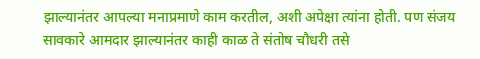झाल्यानंतर आपल्या मनाप्रमाणे काम करतील, अशी अपेक्षा त्यांना होती. पण संजय सावकारे आमदार झाल्यानंतर काही काळ ते संतोष चौधरी तसे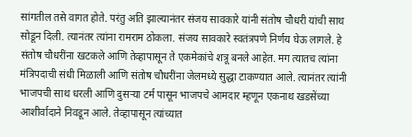सांगतील तसे वागत होते. परंतु अति झाल्यानंतर संजय सावकारे यांनी संतोष चौधरी यांची साथ सोडून दिली. त्यानंतर त्यांना रामराम ठोकला. संजय सावकारे स्वतंत्रपणे निर्णय घेऊ लागले. हे संतोष चौधरींना खटकले आणि तेव्हापासून ते एकमेकांचे शत्रू बनले आहेत. मग त्यातच त्यांना मंत्रिपदाची संधी मिळाली आणि संतोष चौधरींना जेलमध्ये सुद्धा टाकण्यात आले. त्यानंतर त्यांनी भाजपची साथ धरली आणि दुसऱ्या टर्म पासून भाजपचे आमदार म्हणून एकनाथ खडसेंच्या आशीर्वादाने निवडून आले. तेव्हापासून त्यांच्यात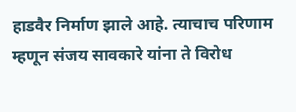हाडवैर निर्माण झाले आहे. त्याचाच परिणाम म्हणून संजय सावकारे यांना ते विरोध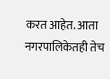करत आहेत. आता नगरपालिकेतही तेच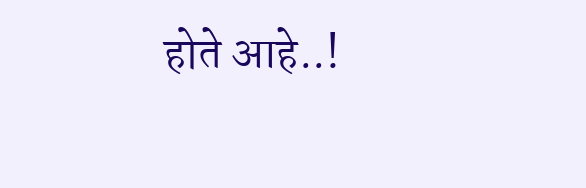होते आहे..!